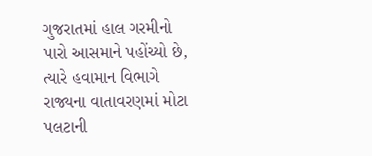ગુજરાતમાં હાલ ગરમીનો પારો આસમાને પહોંચ્યો છે, ત્યારે હવામાન વિભાગે રાજ્યના વાતાવરણમાં મોટા પલટાની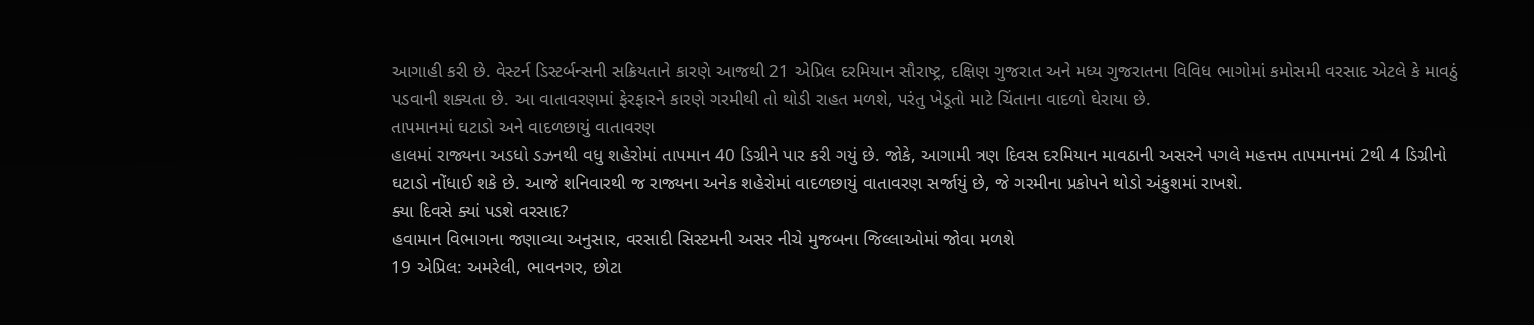આગાહી કરી છે. વેસ્ટર્ન ડિસ્ટર્બન્સની સક્રિયતાને કારણે આજથી 21 એપ્રિલ દરમિયાન સૌરાષ્ટ્ર, દક્ષિણ ગુજરાત અને મધ્ય ગુજરાતના વિવિધ ભાગોમાં કમોસમી વરસાદ એટલે કે માવઠું પડવાની શક્યતા છે. આ વાતાવરણમાં ફેરફારને કારણે ગરમીથી તો થોડી રાહત મળશે, પરંતુ ખેડૂતો માટે ચિંતાના વાદળો ઘેરાયા છે.
તાપમાનમાં ઘટાડો અને વાદળછાયું વાતાવરણ
હાલમાં રાજ્યના અડધો ડઝનથી વધુ શહેરોમાં તાપમાન 40 ડિગ્રીને પાર કરી ગયું છે. જોકે, આગામી ત્રણ દિવસ દરમિયાન માવઠાની અસરને પગલે મહત્તમ તાપમાનમાં 2થી 4 ડિગ્રીનો ઘટાડો નોંધાઈ શકે છે. આજે શનિવારથી જ રાજ્યના અનેક શહેરોમાં વાદળછાયું વાતાવરણ સર્જાયું છે, જે ગરમીના પ્રકોપને થોડો અંકુશમાં રાખશે.
ક્યા દિવસે ક્યાં પડશે વરસાદ?
હવામાન વિભાગના જણાવ્યા અનુસાર, વરસાદી સિસ્ટમની અસર નીચે મુજબના જિલ્લાઓમાં જોવા મળશે
19 એપ્રિલ: અમરેલી, ભાવનગર, છોટા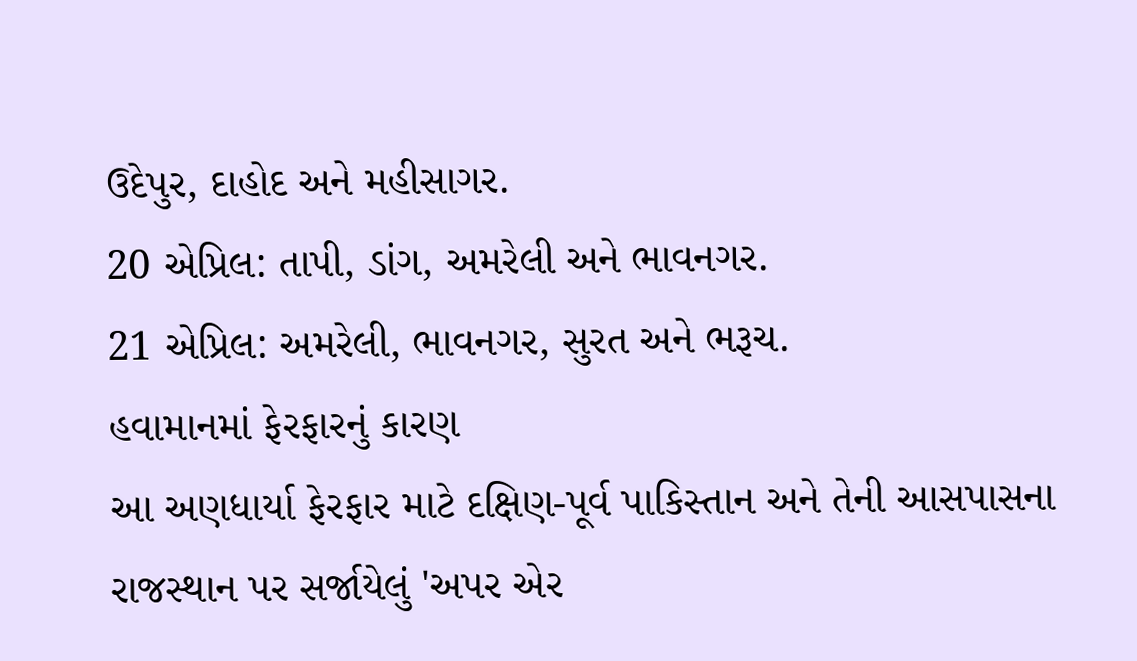ઉદેપુર, દાહોદ અને મહીસાગર.
20 એપ્રિલ: તાપી, ડાંગ, અમરેલી અને ભાવનગર.
21 એપ્રિલ: અમરેલી, ભાવનગર, સુરત અને ભરૂચ.
હવામાનમાં ફેરફારનું કારણ
આ અણધાર્યા ફેરફાર માટે દક્ષિણ-પૂર્વ પાકિસ્તાન અને તેની આસપાસના રાજસ્થાન પર સર્જાયેલું 'અપર એર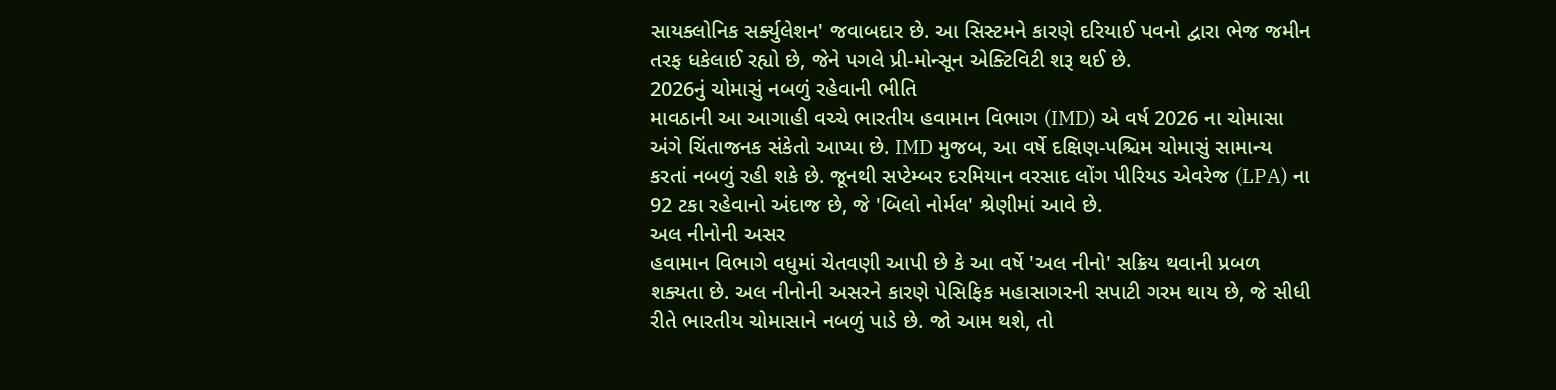સાયક્લોનિક સર્ક્યુલેશન' જવાબદાર છે. આ સિસ્ટમને કારણે દરિયાઈ પવનો દ્વારા ભેજ જમીન તરફ ધકેલાઈ રહ્યો છે, જેને પગલે પ્રી-મોન્સૂન એક્ટિવિટી શરૂ થઈ છે.
2026નું ચોમાસું નબળું રહેવાની ભીતિ
માવઠાની આ આગાહી વચ્ચે ભારતીય હવામાન વિભાગ (IMD) એ વર્ષ 2026 ના ચોમાસા અંગે ચિંતાજનક સંકેતો આપ્યા છે. IMD મુજબ, આ વર્ષે દક્ષિણ-પશ્ચિમ ચોમાસું સામાન્ય કરતાં નબળું રહી શકે છે. જૂનથી સપ્ટેમ્બર દરમિયાન વરસાદ લોંગ પીરિયડ એવરેજ (LPA) ના 92 ટકા રહેવાનો અંદાજ છે, જે 'બિલો નોર્મલ' શ્રેણીમાં આવે છે.
અલ નીનોની અસર
હવામાન વિભાગે વધુમાં ચેતવણી આપી છે કે આ વર્ષે 'અલ નીનો' સક્રિય થવાની પ્રબળ શક્યતા છે. અલ નીનોની અસરને કારણે પેસિફિક મહાસાગરની સપાટી ગરમ થાય છે, જે સીધી રીતે ભારતીય ચોમાસાને નબળું પાડે છે. જો આમ થશે, તો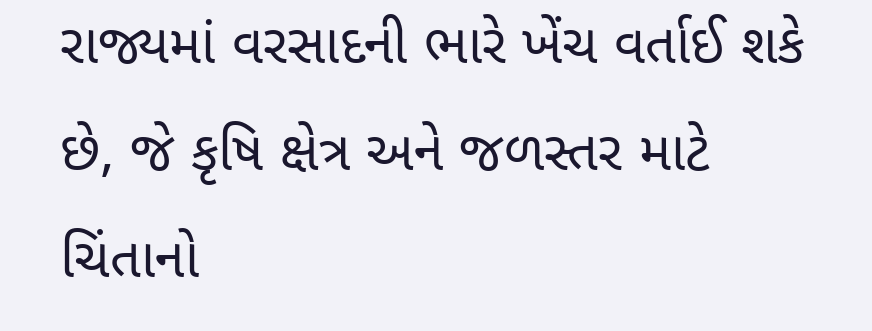રાજ્યમાં વરસાદની ભારે ખેંચ વર્તાઈ શકે છે, જે કૃષિ ક્ષેત્ર અને જળસ્તર માટે ચિંતાનો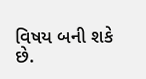વિષય બની શકે છે.